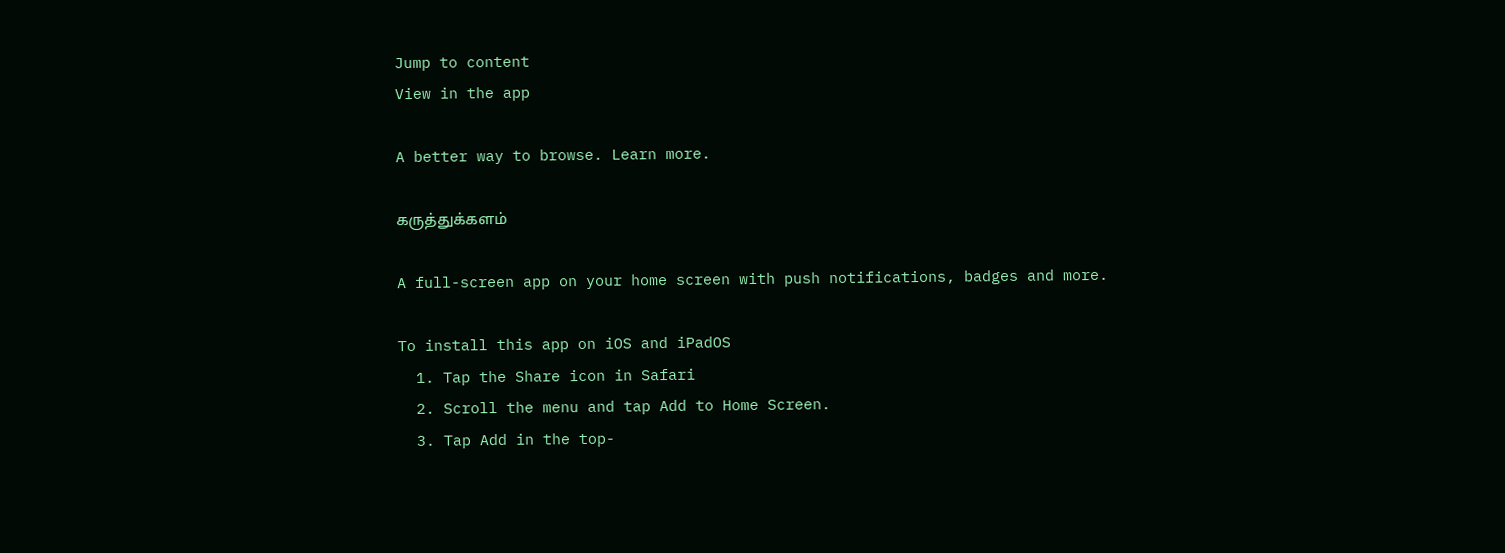Jump to content
View in the app

A better way to browse. Learn more.

கருத்துக்களம்

A full-screen app on your home screen with push notifications, badges and more.

To install this app on iOS and iPadOS
  1. Tap the Share icon in Safari
  2. Scroll the menu and tap Add to Home Screen.
  3. Tap Add in the top-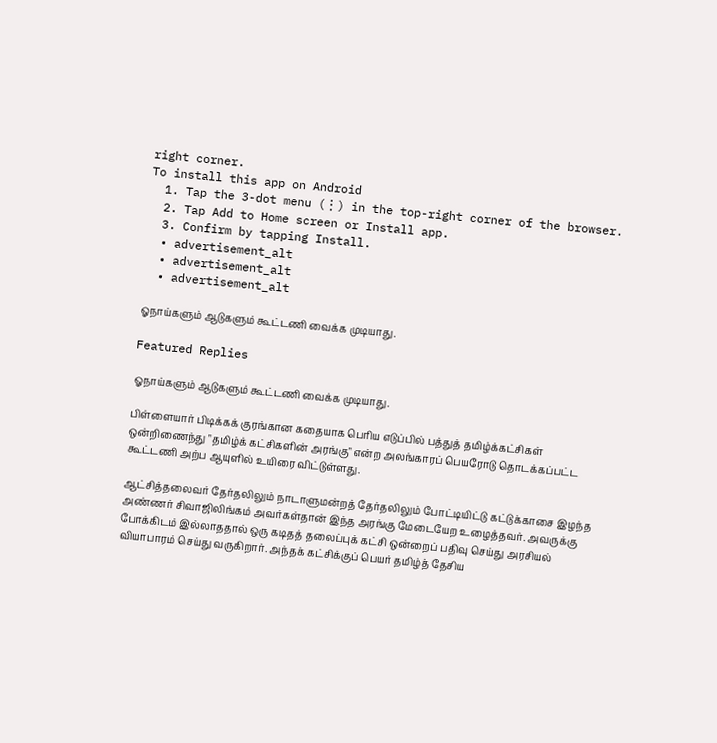right corner.
To install this app on Android
  1. Tap the 3-dot menu (⋮) in the top-right corner of the browser.
  2. Tap Add to Home screen or Install app.
  3. Confirm by tapping Install.
  • advertisement_alt
  • advertisement_alt
  • advertisement_alt

ஓநாய்களும் ஆடுகளும் கூட்டணி வைக்க முடியாது.

Featured Replies

ஓநாய்களும் ஆடுகளும் கூட்டணி வைக்க முடியாது.

பிள்ளையார் பிடிக்கக் குரங்கான கதையாக பெரிய எடுப்பில் பத்துத் தமிழ்க்கட்சிகள் ஒன்றிணைந்து "தமிழ்க் கட்சிகளின் அரங்கு" என்ற அலங்காரப் பெயரோடு தொடக்கப்பட்ட கூட்டணி அற்ப ஆயுளில் உயிரை விட்டுள்ளது.

ஆட்சித்தலைவர் தேர்தலிலும் நாடாளுமன்றத் தேர்தலிலும் போட்டியிட்டு கட்டுக்காசை இழந்த அண்ணர் சிவாஜிலிங்கம் அவர்கள்தான் இந்த அரங்கு மேடையேற உழைத்தவர். அவருக்கு போக்கிடம் இல்லாததால் ஒரு கடிதத் தலைப்புக் கட்சி ஒன்றைப் பதிவு செய்து அரசியல் வியாபாரம் செய்து வருகிறார். அந்தக் கட்சிக்குப் பெயர் தமிழ்த் தேசிய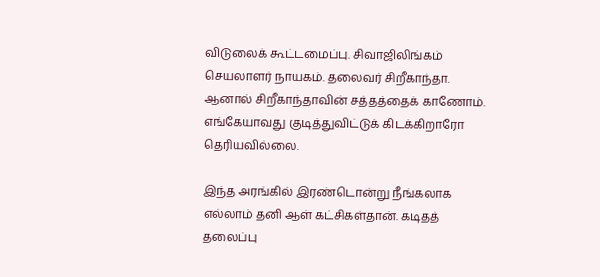விடுலைக் கூட்டமைப்பு. சிவாஜிலிங்கம் செயலாளர் நாயகம். தலைவர் சிறீகாந்தா. ஆனால் சிறீகாந்தாவின் சத்தத்தைக் காணோம். எங்கேயாவது குடித்துவிட்டுக் கிடக்கிறாரோ தெரியவில்லை.

இந்த அரங்கில் இரண்டொன்று நீங்கலாக எல்லாம் தனி ஆள் கட்சிகள்தான். கடிதத் தலைப்பு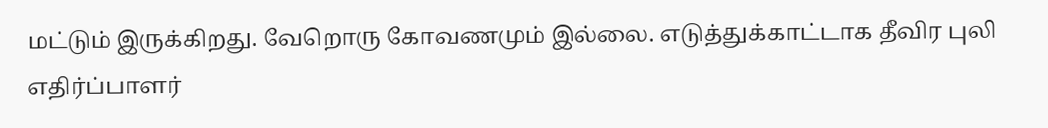மட்டும் இருக்கிறது. வேறொரு கோவணமும் இல்லை. எடுத்துக்காட்டாக தீவிர புலி எதிர்ப்பாளர்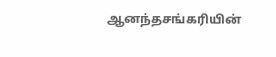ஆனந்தசங்கரியின்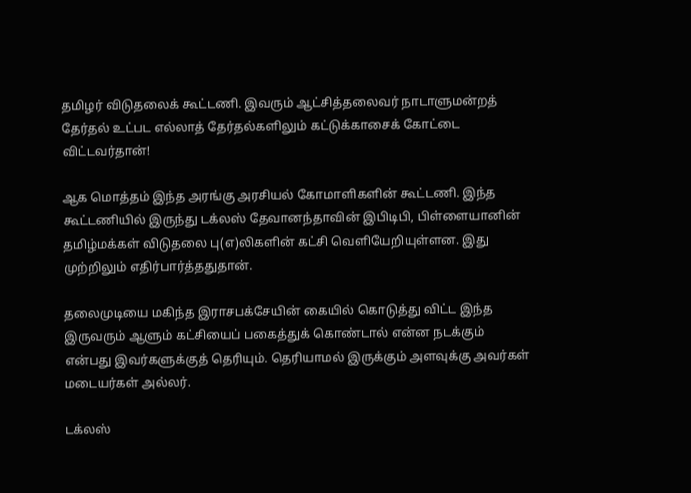தமிழர் விடுதலைக் கூட்டணி. இவரும் ஆட்சித்தலைவர் நாடாளுமன்றத் தேர்தல் உட்பட எல்லாத் தேர்தல்களிலும் கட்டுக்காசைக் கோட்டை விட்டவர்தான்!

ஆக மொத்தம் இந்த அரங்கு அரசியல் கோமாளிகளின் கூட்டணி. இந்த கூட்டணியில் இருந்து டக்லஸ் தேவானந்தாவின் இபிடிபி, பிள்ளையானின் தமிழ்மக்கள் விடுதலை பு(எ)லிகளின் கட்சி வெளியேறியுள்ளன. இது முற்றிலும் எதிர்பார்த்ததுதான்.

தலைமுடியை மகிந்த இராசபக்சேயின் கையில் கொடுத்து விட்ட இந்த இருவரும் ஆளும் கட்சியைப் பகைத்துக் கொண்டால் என்ன நடக்கும் என்பது இவர்களுக்குத் தெரியும். தெரியாமல் இருக்கும் அளவுக்கு அவர்கள் மடையர்கள் அல்லர்.

டக்லஸ்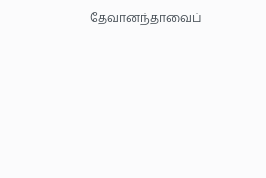தேவானந்தாவைப்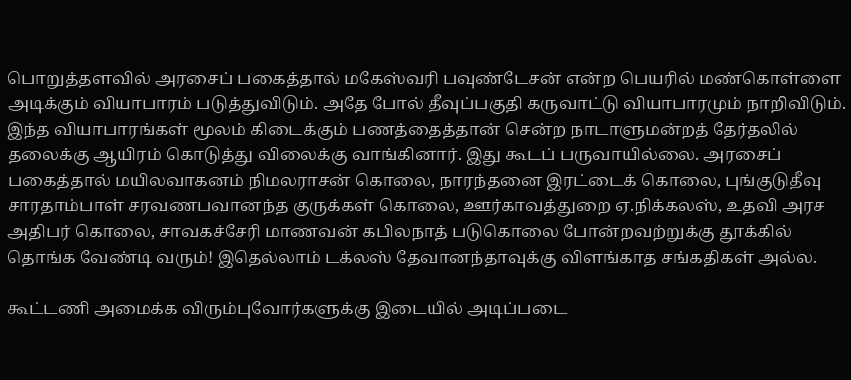பொறுத்தளவில் அரசைப் பகைத்தால் மகேஸ்வரி பவுண்டேசன் என்ற பெயரில் மண்கொள்ளை அடிக்கும் வியாபாரம் படுத்துவிடும். அதே போல் தீவுப்பகுதி கருவாட்டு வியாபாரமும் நாறிவிடும். இந்த வியாபாரங்கள் மூலம் கிடைக்கும் பணத்தைத்தான் சென்ற நாடாளுமன்றத் தேர்தலில் தலைக்கு ஆயிரம் கொடுத்து விலைக்கு வாங்கினார். இது கூடப் பருவாயில்லை. அரசைப் பகைத்தால் மயிலவாகனம் நிமலராசன் கொலை, நாரந்தனை இரட்டைக் கொலை, புங்குடுதீவு சாரதாம்பாள் சரவணபவானந்த குருக்கள் கொலை, ஊர்காவத்துறை ஏ.நிக்கலஸ், உதவி அரச அதிபர் கொலை, சாவகச்சேரி மாணவன் கபிலநாத் படுகொலை போன்றவற்றுக்கு தூக்கில் தொங்க வேண்டி வரும்! இதெல்லாம் டக்லஸ் தேவானந்தாவுக்கு விளங்காத சங்கதிகள் அல்ல.

கூட்டணி அமைக்க விரும்புவோர்களுக்கு இடையில் அடிப்படை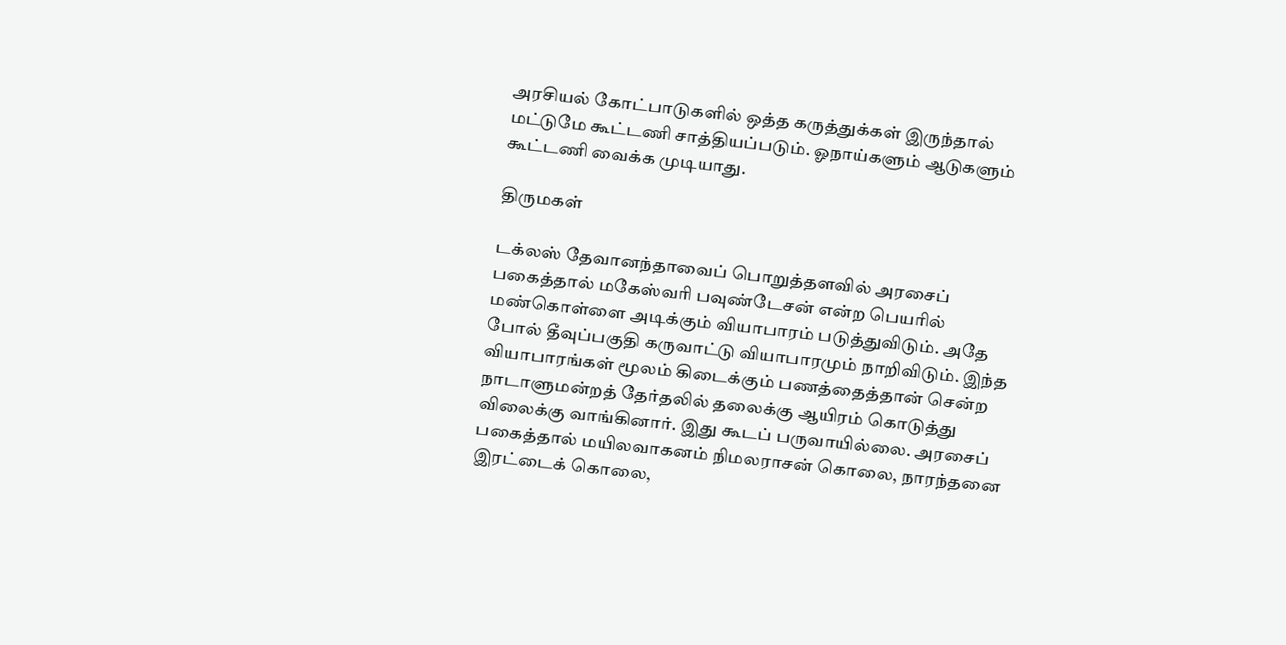அரசியல் கோட்பாடுகளில் ஒத்த கருத்துக்கள் இருந்தால் மட்டுமே கூட்டணி சாத்தியப்படும். ஓநாய்களும் ஆடுகளும் கூட்டணி வைக்க முடியாது.

திருமகள்

டக்லஸ் தேவானந்தாவைப் பொறுத்தளவில் அரசைப் பகைத்தால் மகேஸ்வரி பவுண்டேசன் என்ற பெயரில் மண்கொள்ளை அடிக்கும் வியாபாரம் படுத்துவிடும். அதே போல் தீவுப்பகுதி கருவாட்டு வியாபாரமும் நாறிவிடும். இந்த வியாபாரங்கள் மூலம் கிடைக்கும் பணத்தைத்தான் சென்ற நாடாளுமன்றத் தேர்தலில் தலைக்கு ஆயிரம் கொடுத்து விலைக்கு வாங்கினார். இது கூடப் பருவாயில்லை. அரசைப் பகைத்தால் மயிலவாகனம் நிமலராசன் கொலை, நாரந்தனை இரட்டைக் கொலை,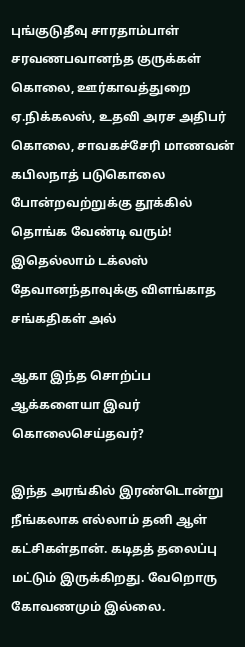புங்குடுதீவு சாரதாம்பாள் சரவணபவானந்த குருக்கள் கொலை, ஊர்காவத்துறை ஏ.நிக்கலஸ், உதவி அரச அதிபர் கொலை, சாவகச்சேரி மாணவன் கபிலநாத் படுகொலை போன்றவற்றுக்கு தூக்கில் தொங்க வேண்டி வரும்! இதெல்லாம் டக்லஸ் தேவானந்தாவுக்கு விளங்காத சங்கதிகள் அல்

ஆகா இந்த சொற்ப்ப ஆக்களையா இவர் கொலைசெய்தவர்?

இந்த அரங்கில் இரண்டொன்று நீங்கலாக எல்லாம் தனி ஆள் கட்சிகள்தான். கடிதத் தலைப்பு மட்டும் இருக்கிறது. வேறொரு கோவணமும் இல்லை.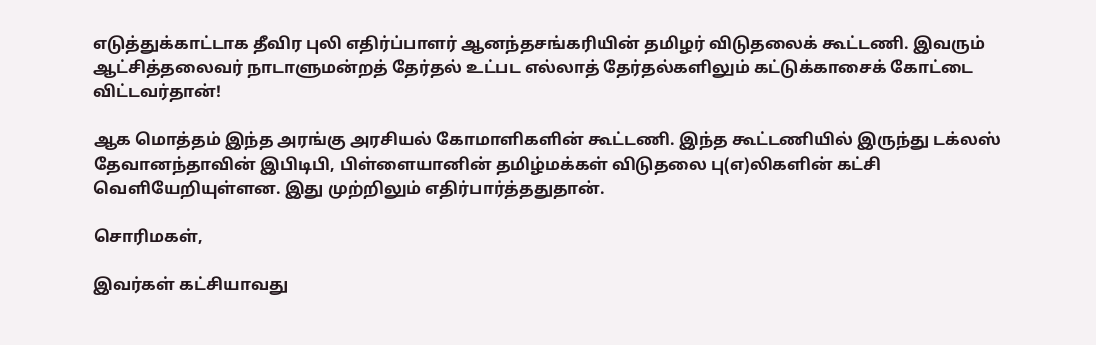எடுத்துக்காட்டாக தீவிர புலி எதிர்ப்பாளர் ஆனந்தசங்கரியின் தமிழர் விடுதலைக் கூட்டணி. இவரும் ஆட்சித்தலைவர் நாடாளுமன்றத் தேர்தல் உட்பட எல்லாத் தேர்தல்களிலும் கட்டுக்காசைக் கோட்டை விட்டவர்தான்!

ஆக மொத்தம் இந்த அரங்கு அரசியல் கோமாளிகளின் கூட்டணி. இந்த கூட்டணியில் இருந்து டக்லஸ் தேவானந்தாவின் இபிடிபி, பிள்ளையானின் தமிழ்மக்கள் விடுதலை பு(எ)லிகளின் கட்சி வெளியேறியுள்ளன. இது முற்றிலும் எதிர்பார்த்ததுதான்.

சொரிமகள்,

இவர்கள் கட்சியாவது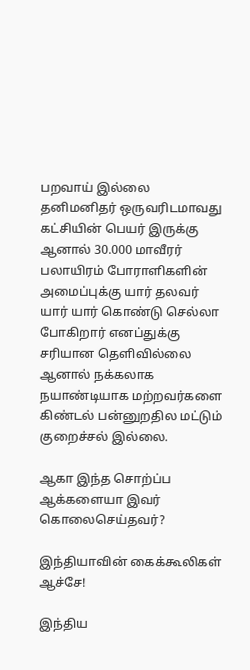பறவாய் இல்லை தனிமனிதர் ஒருவரிடமாவது கட்சியின் பெயர் இருக்கு ஆனால் 30.000 மாவீரர் பலாயிரம் போராளிகளின் அமைப்புக்கு யார் தலவர் யார் யார் கொண்டு செல்லா போகிறார் எனப்துக்கு சரியான தெளிவில்லை ஆனால் நக்கலாக நயாண்டியாக மற்றவர்களை கிண்டல் பன்னுறதில மட்டும் குறைச்சல் இல்லை.

ஆகா இந்த சொற்ப்ப ஆக்களையா இவர் கொலைசெய்தவர்?

இந்தியாவின் கைக்கூலிகள் ஆச்சே!

இந்திய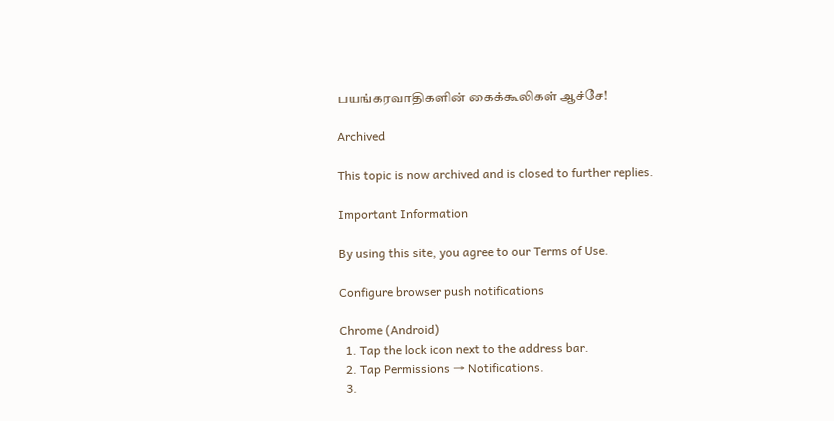பயங்கரவாதிகளின் கைக்கூலிகள் ஆச்சே!

Archived

This topic is now archived and is closed to further replies.

Important Information

By using this site, you agree to our Terms of Use.

Configure browser push notifications

Chrome (Android)
  1. Tap the lock icon next to the address bar.
  2. Tap Permissions → Notifications.
  3.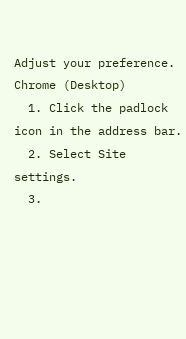Adjust your preference.
Chrome (Desktop)
  1. Click the padlock icon in the address bar.
  2. Select Site settings.
  3.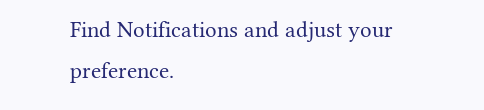Find Notifications and adjust your preference.